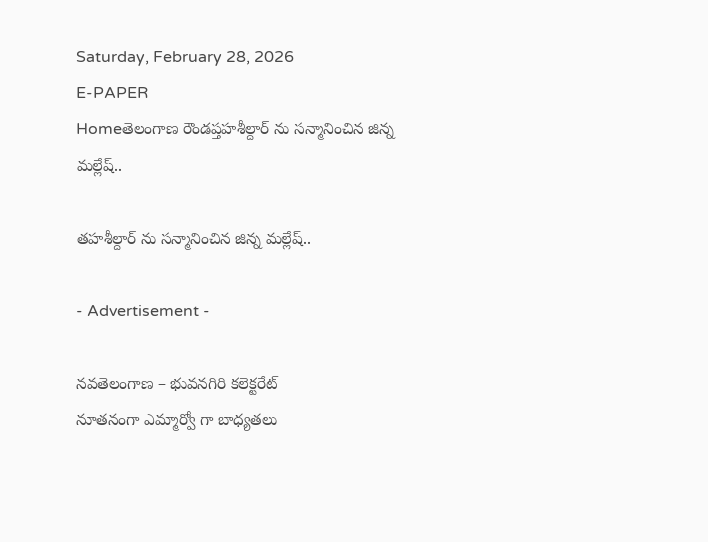Saturday, February 28, 2026
E-PAPER
Homeతెలంగాణ రౌండప్తహశీల్దార్ ను సన్మానించిన జిన్న మల్లేష్..

తహశీల్దార్ ను సన్మానించిన జిన్న మల్లేష్..

- Advertisement -

నవతెలంగాణ – భువనగిరి కలెక్టరేట్
నూతనంగా ఎమ్మార్వో గా బాధ్యతలు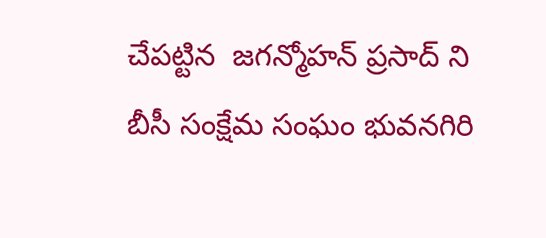చేపట్టిన  జగన్మోహన్ ప్రసాద్ ని బీసీ సంక్షేమ సంఘం భువనగిరి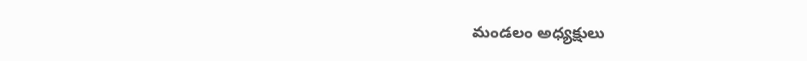మండలం అధ్యక్షులు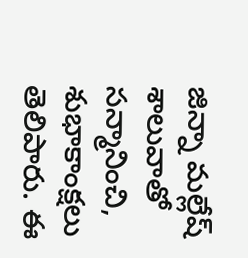జిన్నా మల్లేష్ శాలువాతో సన్మానించి, శుభాకాంక్షలు తెలిపారు. ఈ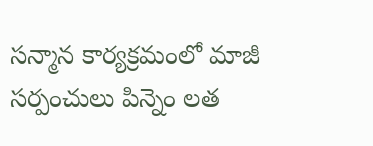సన్మాన కార్యక్రమంలో మాజీ సర్పంచులు పిన్నెం లత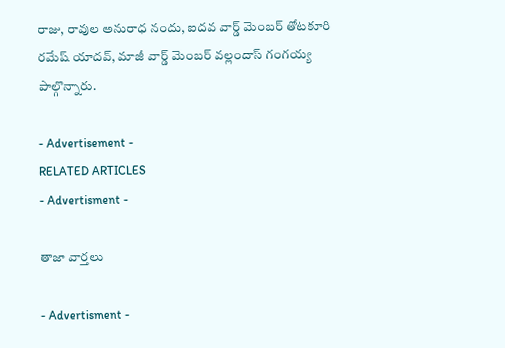రాజు, రావుల అనురాధ నందు, ఐదవ వార్డ్ మెంబర్ తోటకూరి రమేష్ యాదవ్, మాజీ వార్డ్ మెంబర్ వల్లందాస్ గంగయ్య పాల్గొన్నారు.

- Advertisement -
RELATED ARTICLES
- Advertisment -

తాజా వార్తలు

- Advertisment -